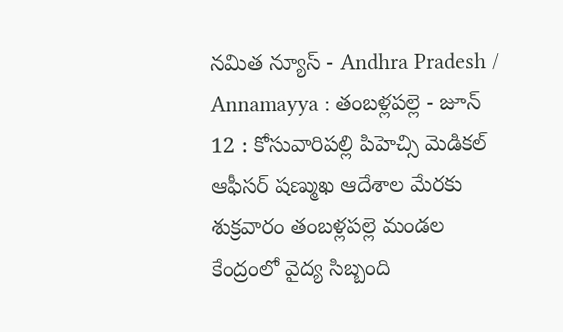నమిత న్యూస్ - Andhra Pradesh / Annamayya : తంబళ్లపల్లె - జూన్ 12 : కోసువారిపల్లి పిహెచ్సి మెడికల్ ఆఫీసర్ షణ్ముఖ ఆదేశాల మేరకు శుక్రవారం తంబళ్లపల్లె మండల కేంద్రంలో వైద్య సిబ్బంది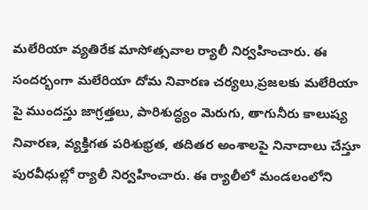మలేరియా వ్యతిరేక మాసోత్సవాల ర్యాలీ నిర్వహించారు. ఈ సందర్భంగా మలేరియా దోమ నివారణ చర్యలు,ప్రజలకు మలేరియా పై ముందస్తు జాగ్రత్తలు, పారిశుద్ధ్యం మెరుగు, తాగునీరు కాలుష్య నివారణ, వ్యక్తిగత పరిశుభ్రత, తదితర అంశాలపై నినాదాలు చేస్తూ పురవీధుల్లో ర్యాలీ నిర్వహించారు. ఈ ర్యాలీలో మండలంలోని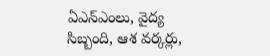ఏఎన్ఎంలు, వైద్య సిబ్బంది, ఆశ వర్కర్లు,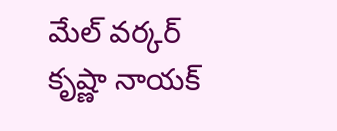మేల్ వర్కర్ కృష్ణా నాయక్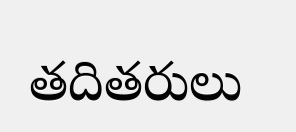తదితరులు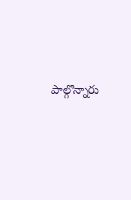పాల్గొన్నారు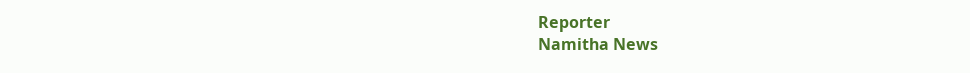Reporter
Namitha News